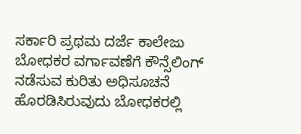ಸರ್ಕಾರಿ ಪ್ರಥಮ ದರ್ಜೆ ಕಾಲೇಜು ಬೋಧಕರ ವರ್ಗಾವಣೆಗೆ ಕೌನ್ಸೆಲಿಂಗ್ ನಡೆಸುವ ಕುರಿತು ಅಧಿಸೂಚನೆ ಹೊರಡಿಸಿರುವುದು ಬೋಧಕರಲ್ಲಿ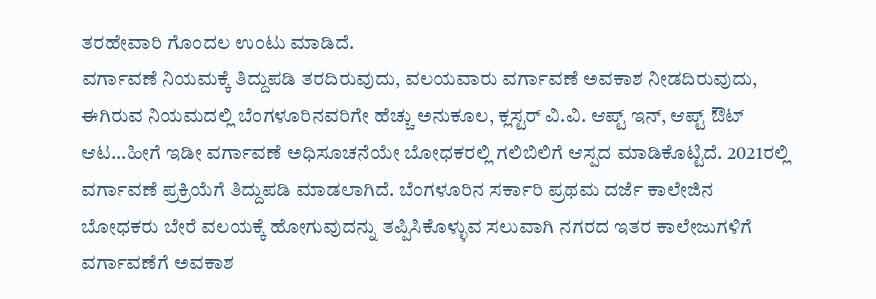ತರಹೇವಾರಿ ಗೊಂದಲ ಉಂಟು ಮಾಡಿದೆ.
ವರ್ಗಾವಣೆ ನಿಯಮಕ್ಕೆ ತಿದ್ದುಪಡಿ ತರದಿರುವುದು, ವಲಯವಾರು ವರ್ಗಾವಣೆ ಅವಕಾಶ ನೀಡದಿರುವುದು, ಈಗಿರುವ ನಿಯಮದಲ್ಲಿ ಬೆಂಗಳೂರಿನವರಿಗೇ ಹೆಚ್ಚು ಅನುಕೂಲ, ಕ್ಲಸ್ಟರ್ ವಿ.ವಿ. ಆಪ್ಟ್ ಇನ್, ಆಪ್ಟ್ ಔಟ್ ಆಟ…ಹೀಗೆ ಇಡೀ ವರ್ಗಾವಣೆ ಅಧಿಸೂಚನೆಯೇ ಬೋಧಕರಲ್ಲಿ ಗಲಿಬಿಲಿಗೆ ಆಸ್ಪದ ಮಾಡಿಕೊಟ್ಟಿದೆ. 2021ರಲ್ಲಿ ವರ್ಗಾವಣೆ ಪ್ರಕ್ರಿಯೆಗೆ ತಿದ್ದುಪಡಿ ಮಾಡಲಾಗಿದೆ. ಬೆಂಗಳೂರಿನ ಸರ್ಕಾರಿ ಪ್ರಥಮ ದರ್ಜೆ ಕಾಲೇಜಿನ ಬೋಧಕರು ಬೇರೆ ವಲಯಕ್ಕೆ ಹೋಗುವುದನ್ನು ತಪ್ಪಿಸಿಕೊಳ್ಳುವ ಸಲುವಾಗಿ ನಗರದ ಇತರ ಕಾಲೇಜುಗಳಿಗೆ ವರ್ಗಾವಣೆಗೆ ಅವಕಾಶ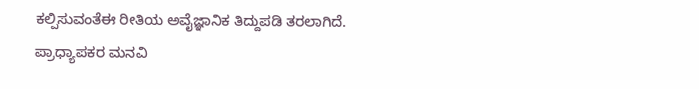ಕಲ್ಪಿಸುವಂತೆಈ ರೀತಿಯ ಅವೈಜ್ಞಾನಿಕ ತಿದ್ದುಪಡಿ ತರಲಾಗಿದೆ.
ಪ್ರಾಧ್ಯಾಪಕರ ಮನವಿ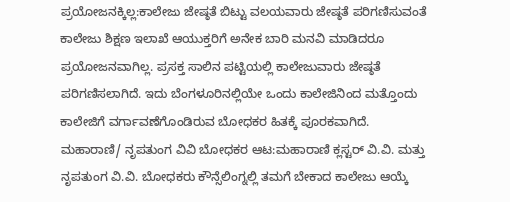ಪ್ರಯೋಜನಕ್ಕಿಲ್ಲ:ಕಾಲೇಜು ಜೇಷ್ಠತೆ ಬಿಟ್ಟು ವಲಯವಾರು ಜೇಷ್ಠತೆ ಪರಿಗಣಿಸುವಂತೆ ಕಾಲೇಜು ಶಿಕ್ಷಣ ಇಲಾಖೆ ಆಯುಕ್ತರಿಗೆ ಅನೇಕ ಬಾರಿ ಮನವಿ ಮಾಡಿದರೂ ಪ್ರಯೋಜನವಾಗಿಲ್ಲ. ಪ್ರಸಕ್ತ ಸಾಲಿನ ಪಟ್ಟಿಯಲ್ಲಿ ಕಾಲೇಜುವಾರು ಜೇಷ್ಠತೆ ಪರಿಗಣಿಸಲಾಗಿದೆ. ಇದು ಬೆಂಗಳೂರಿನಲ್ಲಿಯೇ ಒಂದು ಕಾಲೇಜಿನಿಂದ ಮತ್ತೊಂದು ಕಾಲೇಜಿಗೆ ವರ್ಗಾವಣೆಗೊಂಡಿರುವ ಬೋಧಕರ ಹಿತಕ್ಕೆ ಪೂರಕವಾಗಿದೆ.
ಮಹಾರಾಣಿ/ ನೃಪತುಂಗ ವಿವಿ ಬೋಧಕರ ಆಟ:ಮಹಾರಾಣಿ ಕ್ಲಸ್ಟರ್ ವಿ.ವಿ. ಮತ್ತು ನೃಪತುಂಗ ವಿ.ವಿ. ಬೋಧಕರು ಕೌನ್ಸೆಲಿಂಗ್ನಲ್ಲಿ ತಮಗೆ ಬೇಕಾದ ಕಾಲೇಜು ಆಯ್ಕೆ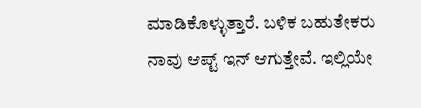ಮಾಡಿಕೊಳ್ಳುತ್ತಾರೆ. ಬಳಿಕ ಬಹುತೇಕರು ನಾವು ಆಪ್ಟ್ ಇನ್ ಆಗುತ್ತೇವೆ. ಇಲ್ಲಿಯೇ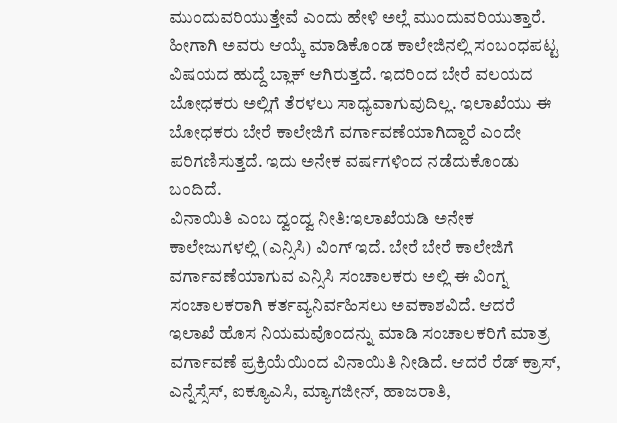ಮುಂದುವರಿಯುತ್ತೇವೆ ಎಂದು ಹೇಳಿ ಅಲ್ಲೆ ಮುಂದುವರಿಯುತ್ತಾರೆ. ಹೀಗಾಗಿ ಅವರು ಆಯ್ಕೆ ಮಾಡಿಕೊಂಡ ಕಾಲೇಜಿನಲ್ಲಿ ಸಂಬಂಧಪಟ್ಟ ವಿಷಯದ ಹುದ್ದೆ ಬ್ಲಾಕ್ ಆಗಿರುತ್ತದೆ. ಇದರಿಂದ ಬೇರೆ ವಲಯದ ಬೋಧಕರು ಅಲ್ಲಿಗೆ ತೆರಳಲು ಸಾಧ್ಯವಾಗುವುದಿಲ್ಲ. ಇಲಾಖೆಯು ಈ ಬೋಧಕರು ಬೇರೆ ಕಾಲೇಜಿಗೆ ವರ್ಗಾವಣೆಯಾಗಿದ್ದಾರೆ ಎಂದೇ ಪರಿಗಣಿಸುತ್ತದೆ. ಇದು ಅನೇಕ ವರ್ಷಗಳಿಂದ ನಡೆದುಕೊಂಡು ಬಂದಿದೆ.
ವಿನಾಯಿತಿ ಎಂಬ ದ್ವಂದ್ವ ನೀತಿ:ಇಲಾಖೆಯಡಿ ಅನೇಕ ಕಾಲೇಜುಗಳಲ್ಲಿ (ಎನ್ಸಿಸಿ) ವಿಂಗ್ ಇದೆ. ಬೇರೆ ಬೇರೆ ಕಾಲೇಜಿಗೆ ವರ್ಗಾವಣೆಯಾಗುವ ಎನ್ಸಿಸಿ ಸಂಚಾಲಕರು ಅಲ್ಲಿ ಈ ವಿಂಗ್ನ ಸಂಚಾಲಕರಾಗಿ ಕರ್ತವ್ಯನಿರ್ವಹಿಸಲು ಅವಕಾಶವಿದೆ. ಆದರೆ ಇಲಾಖೆ ಹೊಸ ನಿಯಮವೊಂದನ್ನು ಮಾಡಿ ಸಂಚಾಲಕರಿಗೆ ಮಾತ್ರ ವರ್ಗಾವಣೆ ಪ್ರಕ್ರಿಯೆಯಿಂದ ವಿನಾಯಿತಿ ನೀಡಿದೆ. ಆದರೆ ರೆಡ್ ಕ್ರಾಸ್, ಎನ್ನೆಸ್ಸೆಸ್, ಐಕ್ಯೂಎಸಿ, ಮ್ಯಾಗಜೀನ್, ಹಾಜರಾತಿ,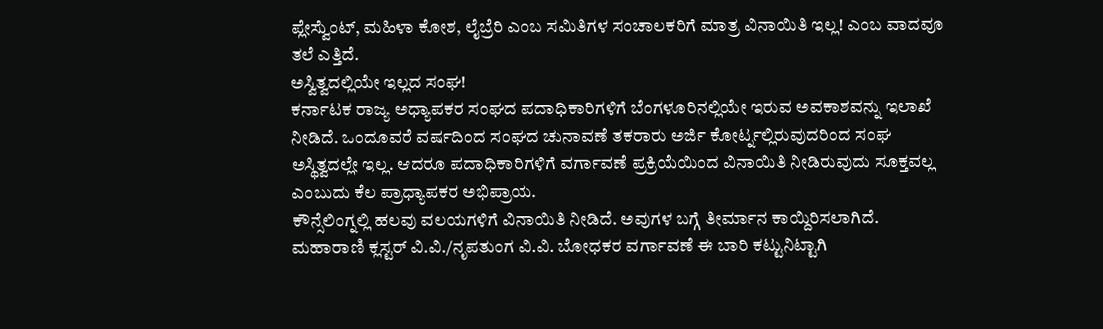ಪ್ಲೇಸ್ವೆುಂಟ್, ಮಹಿಳಾ ಕೋಶ, ಲೈಬ್ರೆರಿ ಎಂಬ ಸಮಿತಿಗಳ ಸಂಚಾಲಕರಿಗೆ ಮಾತ್ರ ವಿನಾಯಿತಿ ಇಲ್ಲ! ಎಂಬ ವಾದವೂ ತಲೆ ಎತ್ತಿದೆ.
ಅಸ್ವಿತ್ವದಲ್ಲಿಯೇ ಇಲ್ಲದ ಸಂಘ!
ಕರ್ನಾಟಕ ರಾಜ್ಯ ಅಧ್ಯಾಪಕರ ಸಂಘದ ಪದಾಧಿಕಾರಿಗಳಿಗೆ ಬೆಂಗಳೂರಿನಲ್ಲಿಯೇ ಇರುವ ಅವಕಾಶವನ್ನು ಇಲಾಖೆ ನೀಡಿದೆ. ಒಂದೂವರೆ ವರ್ಷದಿಂದ ಸಂಘದ ಚುನಾವಣೆ ತಕರಾರು ಅರ್ಜಿ ಕೋರ್ಟ್ನಲ್ಲಿರುವುದರಿಂದ ಸಂಘ ಅಸ್ಥಿತ್ವದಲ್ಲೇ ಇಲ್ಲ. ಆದರೂ ಪದಾಧಿಕಾರಿಗಳಿಗೆ ವರ್ಗಾವಣೆ ಪ್ರಕ್ರಿಯೆಯಿಂದ ವಿನಾಯಿತಿ ನೀಡಿರುವುದು ಸೂಕ್ತವಲ್ಲ ಎಂಬುದು ಕೆಲ ಪ್ರಾಧ್ಯಾಪಕರ ಅಭಿಪ್ರಾಯ.
ಕೌನ್ಸೆಲಿಂಗ್ನಲ್ಲಿ ಹಲವು ವಲಯಗಳಿಗೆ ವಿನಾಯಿತಿ ನೀಡಿದೆ. ಅವುಗಳ ಬಗ್ಗೆ ತೀರ್ಮಾನ ಕಾಯ್ದಿರಿಸಲಾಗಿದೆ. ಮಹಾರಾಣಿ ಕ್ಲಸ್ಟರ್ ವಿ.ವಿ./ನೃಪತುಂಗ ವಿ.ವಿ. ಬೋಧಕರ ವರ್ಗಾವಣೆ ಈ ಬಾರಿ ಕಟ್ಟುನಿಟ್ಟಾಗಿ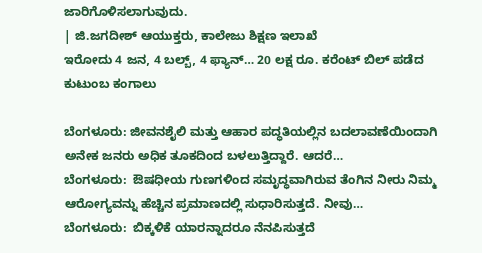ಜಾರಿಗೊಳಿಸಲಾಗುವುದು.
| ಜಿ.ಜಗದೀಶ್ ಆಯುಕ್ತರು, ಕಾಲೇಜು ಶಿಕ್ಷಣ ಇಲಾಖೆ
ಇರೋದು 4 ಜನ, 4 ಬಲ್ಬ್, 4 ಫ್ಯಾನ್… 20 ಲಕ್ಷ ರೂ. ಕರೆಂಟ್ ಬಿಲ್ ಪಡೆದ ಕುಟುಂಬ ಕಂಗಾಲು

ಬೆಂಗಳೂರು: ಜೀವನಶೈಲಿ ಮತ್ತು ಆಹಾರ ಪದ್ಧತಿಯಲ್ಲಿನ ಬದಲಾವಣೆಯಿಂದಾಗಿ ಅನೇಕ ಜನರು ಅಧಿಕ ತೂಕದಿಂದ ಬಳಲುತ್ತಿದ್ದಾರೆ. ಆದರೆ…
ಬೆಂಗಳೂರು:  ಔಷಧೀಯ ಗುಣಗಳಿಂದ ಸಮೃದ್ಧವಾಗಿರುವ ತೆಂಗಿನ ನೀರು ನಿಮ್ಮ  ಆರೋಗ್ಯವನ್ನು ಹೆಚ್ಚಿನ ಪ್ರಮಾಣದಲ್ಲಿ ಸುಧಾರಿಸುತ್ತದೆ. ನೀವು…
ಬೆಂಗಳೂರು:  ಬಿಕ್ಕಳಿಕೆ ಯಾರನ್ನಾದರೂ ನೆನಪಿಸುತ್ತದೆ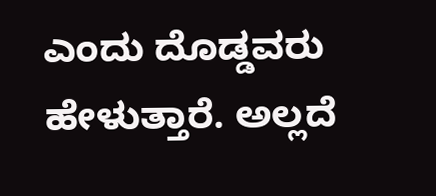ಎಂದು ದೊಡ್ಡವರು ಹೇಳುತ್ತಾರೆ. ಅಲ್ಲದೆ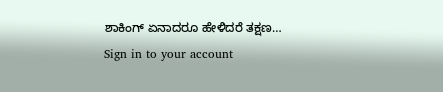ಶಾಕಿಂಗ್ ಏನಾದರೂ ಹೇಳಿದರೆ ತಕ್ಷಣ…
Sign in to your account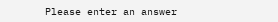Please enter an answer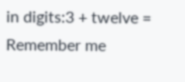in digits:3 + twelve =
Remember me